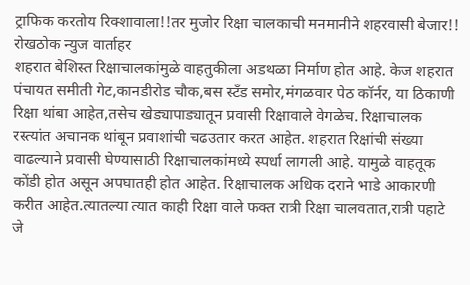ट्राफिक करतोय रिक्शावाला!!तर मुजोर रिक्षा चालकाची मनमानीने शहरवासी बेजार!!
रोखठोक न्युज वार्ताहर
शहरात बेशिस्त रिक्षाचालकांमुळे वाहतुकीला अडथळा निर्माण होत आहे. केज शहरात पंचायत समीती गेट,कानडीरोड चौक,बस स्टॅंड समोर,मंगळवार पेठ कॉर्नर, या ठिकाणी रिक्षा थांबा आहेत,तसेच खेड्यापाड्यातून प्रवासी रिक्षावाले वेगळेच. रिक्षाचालक रस्त्यांत अचानक थांबून प्रवाशांची चढउतार करत आहेत. शहरात रिक्षांची संख्या वाढल्याने प्रवासी घेण्यासाठी रिक्षाचालकांमध्ये स्पर्धा लागली आहे. यामुळे वाहतूक कोंडी होत असून अपघातही होत आहेत. रिक्षाचालक अधिक दराने भाडे आकारणी करीत आहेत.त्यातल्या त्यात काही रिक्षा वाले फक्त रात्री रिक्षा चालवतात,रात्री पहाटे जे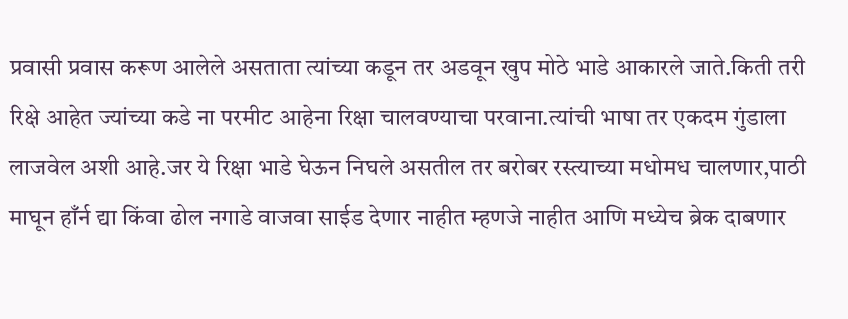प्रवासी प्रवास करूण आलेले असताता त्यांच्या कडून तर अडवून खुप मोठे भाडे आकारले जाते.किती तरी रिक्षे आहेत ज्यांच्या कडे ना परमीट आहेना रिक्षा चालवण्याचा परवाना.त्यांची भाषा तर एकदम गुंडाला लाजवेल अशी आहे.जर ये रिक्षा भाडे घेऊन निघले असतील तर बरोबर रस्त्याच्या मधोमध चालणार,पाठी माघून हाँर्न द्या किंवा ढोल नगाडे वाजवा साईड देणार नाहीत म्हणजे नाहीत आणि मध्येच ब्रेक दाबणार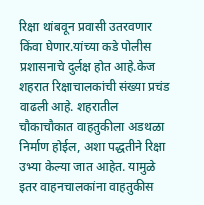रिक्षा थांबवून प्रवासी उतरवणार किंवा घेणार.यांच्या कडे पोलीस प्रशासनाचे दुर्लक्ष होत आहे.केज शहरात रिक्षाचालकांची संख्या प्रचंड वाढली आहे. शहरातील चौकाचौकात वाहतुकीला अडथळा निर्माण होईल, अशा पद्धतीने रिक्षा उभ्या केल्या जात आहेत. यामुळे इतर वाहनचालकांना वाहतुकीस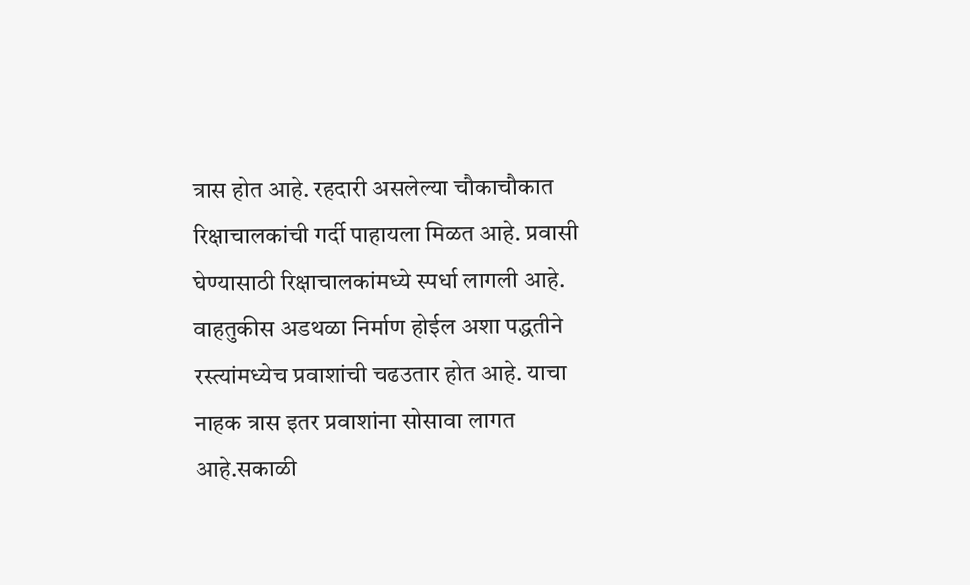त्रास होत आहे. रहदारी असलेल्या चौकाचौकात रिक्षाचालकांची गर्दी पाहायला मिळत आहे. प्रवासी घेण्यासाठी रिक्षाचालकांमध्ये स्पर्धा लागली आहे. वाहतुकीस अडथळा निर्माण होईल अशा पद्धतीने रस्त्यांमध्येच प्रवाशांची चढउतार होत आहे. याचा नाहक त्रास इतर प्रवाशांना सोसावा लागत आहे.सकाळी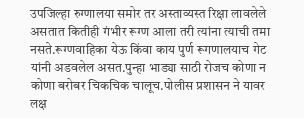उपजिल्हा रुग्णालया समोर तर अस्ताव्यस्त रिक्षा लावलेले असतात कितीही गंभीर रूग्ण आला तरी त्यांना त्याची तमा नसते.रूग्णवाहिका येऊ किंवा काय पुर्ण रूगणालयाच गेट यांनी अडवलेल असत.पुन्हा भाड्या साठी रोजच कोणा न कोणा बरोबर चिकचिक चालूच.पोलीस प्रशासन ने यावर लक्ष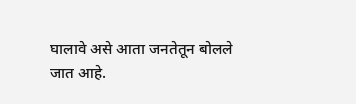घालावे असे आता जनतेतून बोलले जात आहे.